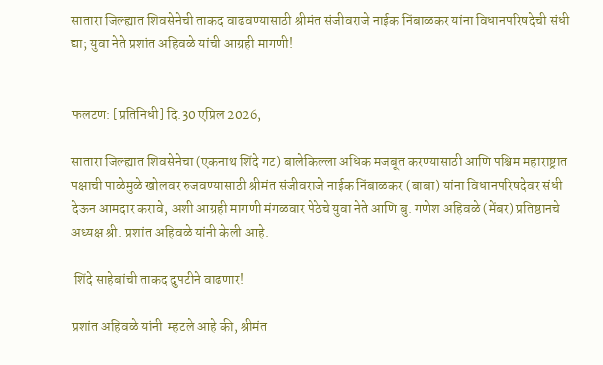सातारा जिल्ह्यात शिवसेनेची ताकद वाढवण्यासाठी श्रीमंत संजीवराजे नाईक निंबाळकर यांना विधानपरिषदेची संधी द्या; युवा नेते प्रशांत अहिवळे यांची आग्रही मागणी!


फलटण: [प्रतिनिधी] दि.30 एप्रिल 2026,

सातारा जिल्ह्यात शिवसेनेचा (एकनाथ शिंदे गट) बालेकिल्ला अधिक मजबूत करण्यासाठी आणि पश्चिम महाराष्ट्रात पक्षाची पाळेमुळे खोलवर रुजवण्यासाठी श्रीमंत संजीवराजे नाईक निंबाळकर (बाबा) यांना विधानपरिषदेवर संधी देऊन आमदार करावे, अशी आग्रही मागणी मंगळवार पेठेचे युवा नेते आणि बु. गणेश अहिवळे (मेंबर) प्रतिष्ठानचे अध्यक्ष श्री. प्रशांत अहिवळे यांनी केली आहे.

 शिंदे साहेबांची ताकद दुपटीने वाढणार!

प्रशांत अहिवळे यांनी  म्हटले आहे की, श्रीमंत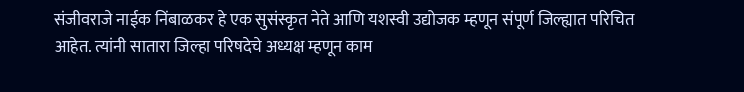संजीवराजे नाईक निंबाळकर हे एक सुसंस्कृत नेते आणि यशस्वी उद्योजक म्हणून संपूर्ण जिल्ह्यात परिचित आहेत. त्यांनी सातारा जिल्हा परिषदेचे अध्यक्ष म्हणून काम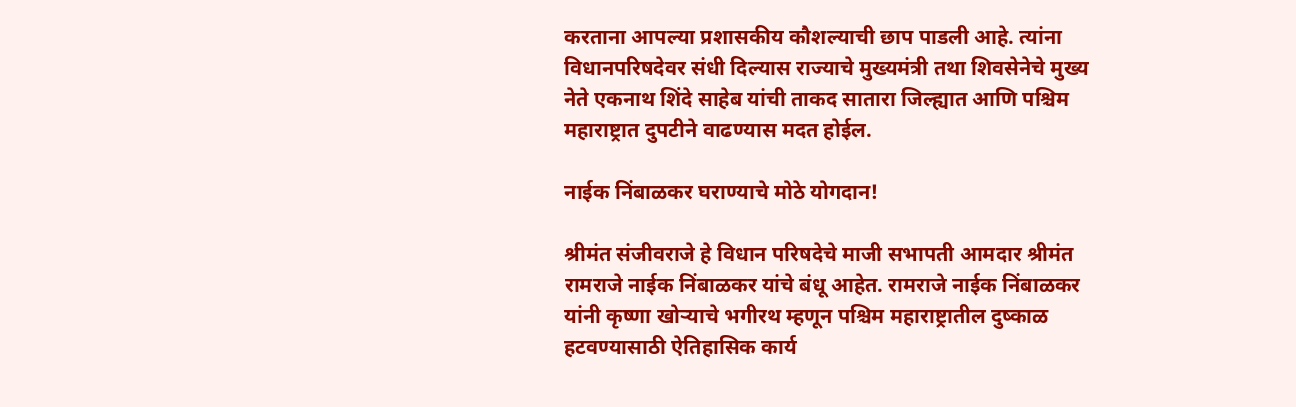करताना आपल्या प्रशासकीय कौशल्याची छाप पाडली आहे. त्यांना विधानपरिषदेवर संधी दिल्यास राज्याचे मुख्यमंत्री तथा शिवसेनेचे मुख्य नेते एकनाथ शिंदे साहेब यांची ताकद सातारा जिल्ह्यात आणि पश्चिम महाराष्ट्रात दुपटीने वाढण्यास मदत होईल.

नाईक निंबाळकर घराण्याचे मोठे योगदान!

श्रीमंत संजीवराजे हे विधान परिषदेचे माजी सभापती आमदार श्रीमंत रामराजे नाईक निंबाळकर यांचे बंधू आहेत. रामराजे नाईक निंबाळकर यांनी कृष्णा खोऱ्याचे भगीरथ म्हणून पश्चिम महाराष्ट्रातील दुष्काळ हटवण्यासाठी ऐतिहासिक कार्य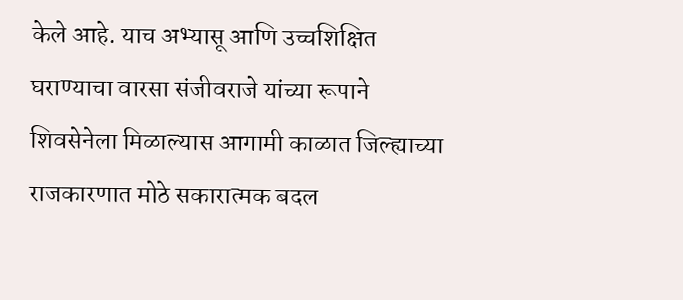केले आहे. याच अभ्यासू आणि उच्चशिक्षित घराण्याचा वारसा संजीवराजे यांच्या रूपाने शिवसेनेला मिळाल्यास आगामी काळात जिल्ह्याच्या राजकारणात मोठे सकारात्मक बदल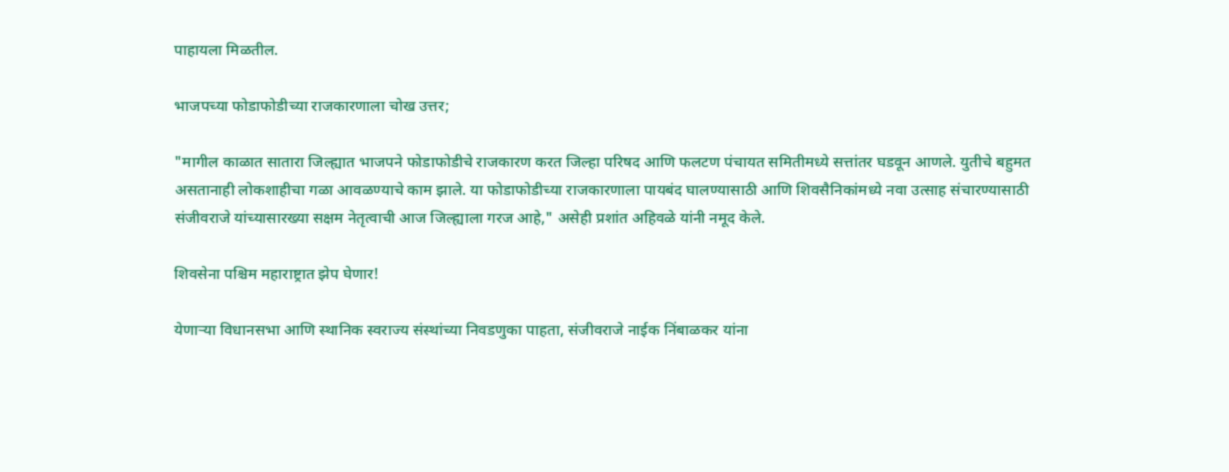पाहायला मिळतील.

भाजपच्या फोडाफोडीच्या राजकारणाला चोख उत्तर;

"मागील काळात सातारा जिल्ह्यात भाजपने फोडाफोडीचे राजकारण करत जिल्हा परिषद आणि फलटण पंचायत समितीमध्ये सत्तांतर घडवून आणले. युतीचे बहुमत असतानाही लोकशाहीचा गळा आवळण्याचे काम झाले. या फोडाफोडीच्या राजकारणाला पायबंद घालण्यासाठी आणि शिवसैनिकांमध्ये नवा उत्साह संचारण्यासाठी संजीवराजे यांच्यासारख्या सक्षम नेतृत्वाची आज जिल्ह्याला गरज आहे," असेही प्रशांत अहिवळे यांनी नमूद केले.

शिवसेना पश्चिम महाराष्ट्रात झेप घेणार!

येणाऱ्या विधानसभा आणि स्थानिक स्वराज्य संस्थांच्या निवडणुका पाहता, संजीवराजे नाईक निंबाळकर यांना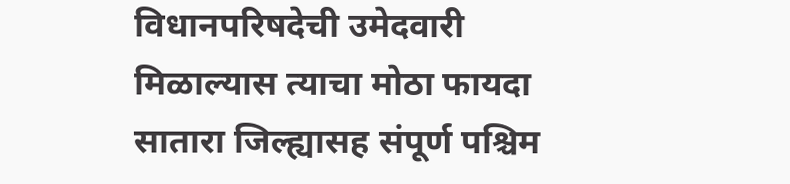विधानपरिषदेची उमेदवारी मिळाल्यास त्याचा मोठा फायदा सातारा जिल्ह्यासह संपूर्ण पश्चिम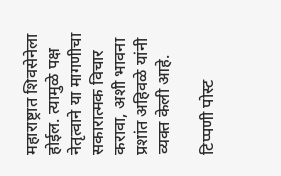महाराष्ट्रात शिवसेनेला होईल. त्यामुळे पक्ष नेतृत्वाने या मागणीचा सकारात्मक विचार करावा, अशी भावना प्रशांत अहिवळे यांनी व्यक्त केली आहे.

टिप्पणी पोस्ट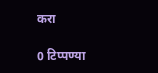करा

0 टिप्पण्या